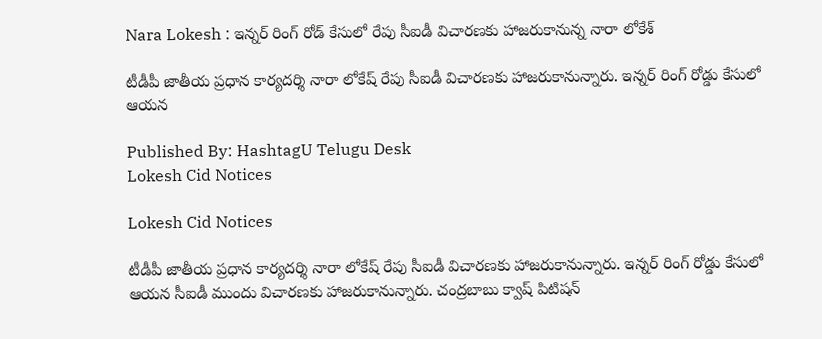Nara Lokesh : ఇన్నర్‌ రింగ్ రోడ్ కేసులో రేపు సీఐడీ విచారణకు హాజరుకానున్న నారా లోకేశ్

టీడీపీ జాతీయ ప్ర‌ధాన కార్య‌ద‌ర్శి నారా లోకేష్ రేపు సీఐడీ విచార‌ణ‌కు హాజ‌రుకానున్నారు. ఇన్న‌ర్ రింగ్ రోడ్డు కేసులో ఆయ‌న

Published By: HashtagU Telugu Desk
Lokesh Cid Notices

Lokesh Cid Notices

టీడీపీ జాతీయ ప్ర‌ధాన కార్య‌ద‌ర్శి నారా లోకేష్ రేపు సీఐడీ విచార‌ణ‌కు హాజ‌రుకానున్నారు. ఇన్న‌ర్ రింగ్ రోడ్డు కేసులో ఆయ‌న సీఐడీ ముందు విచార‌ణ‌కు హాజ‌రుకానున్నారు. చంద్ర‌బాబు క్వాష్ పిటిష‌న్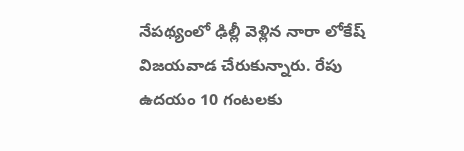నేప‌థ్యంలో ఢిల్లీ వెళ్లిన నారా లోకేష్ విజ‌య‌వాడ చేరుకున్నారు. రేపు ఉద‌యం 10 గంట‌ల‌కు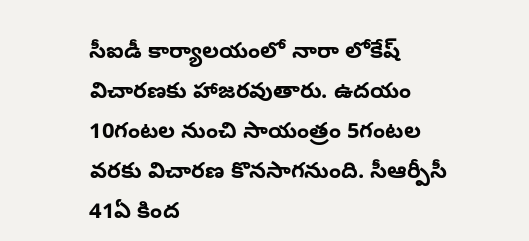సీఐడీ కార్యాల‌యంలో నారా లోకేష్ విచార‌ణ‌కు హాజ‌ర‌వుతారు. ఉద‌యం 10గంట‌ల నుంచి సాయంత్రం 5గంట‌ల వ‌ర‌కు విచార‌ణ కొన‌సాగ‌నుంది. సీఆర్పీసీ 41ఏ కింద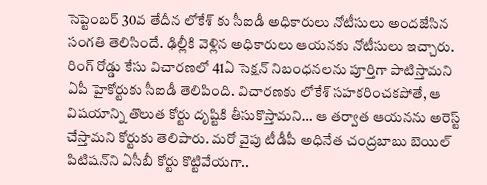సెప్టెంబర్ 30వ తేదీన లోకేశ్ కు సీఐడీ అధికారులు నోటీసులు అందజేసిన సంగతి తెలిసిందే. ఢిల్లీకి వెళ్లిన అధికారులు ఆయనకు నోటీసులు ఇచ్చారు. రింగ్ రోడ్డు కేసు విచారణలో 41ఏ సెక్షన్ నిబంధనలను పూర్తిగా పాటిస్తామని ఏపీ హైకోర్టుకు సీఐడీ తెలిపింది. విచారణకు లోకేశ్ సహకరించకపోతే, ఆ విషయాన్ని తొలుత కోర్టు దృష్టికి తీసుకొస్తామని… ఆ తర్వాత ఆయనను అరెస్ట్ చేస్తామని కోర్టుకు తెలిపారు. మ‌రో వైపు టీడీపీ అధినేత చంద్ర‌బాబు బెయిల్ పిటిష‌న్‌ని ఏసీబీ కోర్టు కొట్టివేయ‌గా..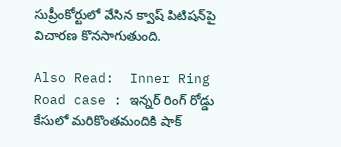సుప్రీంకోర్టులో వేసిన క్వాష్ పిటిష‌న్‌పై విచార‌ణ కొన‌సాగుతుంది.

Also Read:  Inner Ring Road case : ఇన్నర్ రింగ్ రోడ్డు కేసులో మరికొంతమందికి షాక్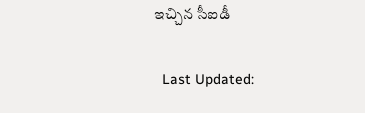ఇచ్చిన సీఐడీ

  Last Updated: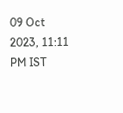09 Oct 2023, 11:11 PM IST